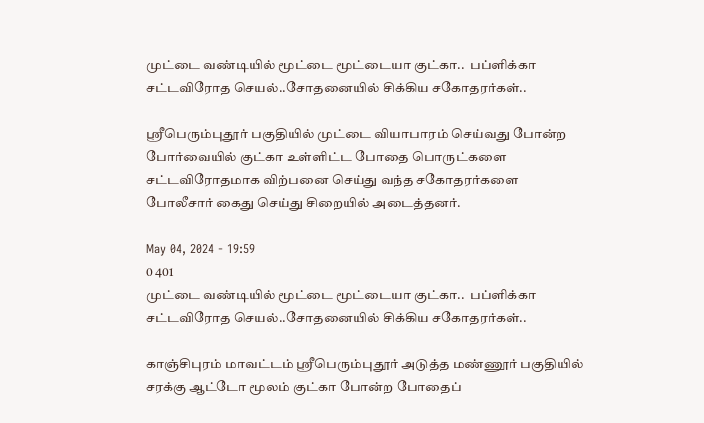முட்டை வண்டியில் மூட்டை மூட்டையா குட்கா..  பப்ளிக்கா சட்டவிரோத செயல்..சோதனையில் சிக்கிய சகோதரர்கள்..

ஸ்ரீபெரும்புதூர் பகுதியில் முட்டை வியாபாரம் செய்வது போன்ற போர்வையில் குட்கா உள்ளிட்ட போதை பொருட்களை சட்டவிரோதமாக விற்பனை செய்து வந்த சகோதரர்களை போலீசார் கைது செய்து சிறையில் அடைத்தனர்.

May 04, 2024 - 19:59
0 401
முட்டை வண்டியில் மூட்டை மூட்டையா குட்கா..  பப்ளிக்கா சட்டவிரோத செயல்..சோதனையில் சிக்கிய சகோதரர்கள்..

காஞ்சிபுரம் மாவட்டம் ஸ்ரீபெரும்புதூர் அடுத்த மண்ணூர் பகுதியில் சரக்கு ஆட்டோ மூலம் குட்கா போன்ற போதைப்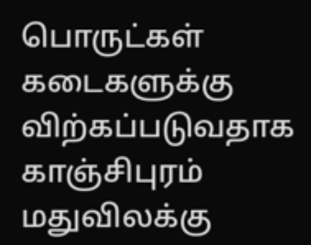பொருட்கள் கடைகளுக்கு விற்கப்படுவதாக காஞ்சிபுரம் மதுவிலக்கு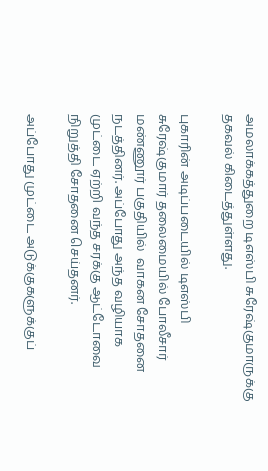அமலாக்கத்துறை டிஎஸ்பி சுரேஷ்குமாருக்கு தகவல் கிடைத்துள்ளது.

புகாரின் அடிப்படையில் டிஎஸ்பி சுரேஷ்குமார் தலைமையில் போலீசார் மண்ணூர் பகுதியில்  வாகன சோதனை நடத்தினர். அப்போது அந்த வழியாக முட்டை ஏற்றி வந்த சரக்கு ஆட்டோவை நிறுத்தி சோதனை செய்தனர்.

அப்போது முட்டை அடுக்குகளுக்குப்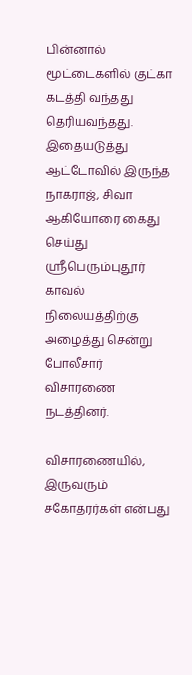பின்னால் மூட்டைகளில் குட்கா கடத்தி வந்தது தெரியவந்தது.  இதையடுத்து ஆட்டோவில் இருந்த நாகராஜ், சிவா ஆகியோரை கைது செய்து ஸ்ரீபெரும்புதூர் காவல் நிலையத்திற்கு அழைத்து சென்று போலீசார் விசாரணை நடத்தினர்.

விசாரணையில், இருவரும் சகோதரர்கள் என்பது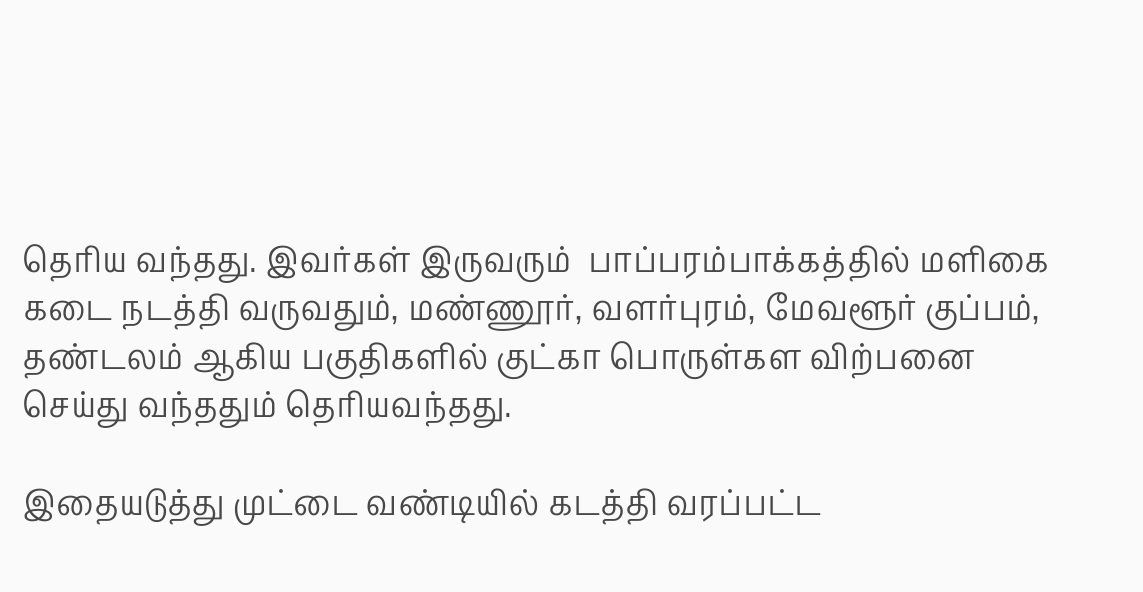தெரிய வந்தது. இவர்கள் இருவரும்  பாப்பரம்பாக்கத்தில் மளிகை கடை நடத்தி வருவதும், மண்ணூர், வளர்புரம், மேவளூர் குப்பம், தண்டலம் ஆகிய பகுதிகளில் குட்கா பொருள்கள விற்பனை செய்து வந்ததும் தெரியவந்தது.

இதையடுத்து முட்டை வண்டியில் கடத்தி வரப்பட்ட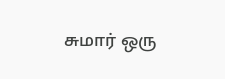சுமார் ஒரு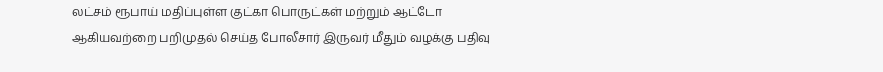லட்சம் ரூபாய் மதிப்புள்ள குட்கா பொருட்கள் மற்றும் ஆட்டோ ஆகியவற்றை பறிமுதல் செய்த போலீசார் இருவர் மீதும் வழக்கு பதிவு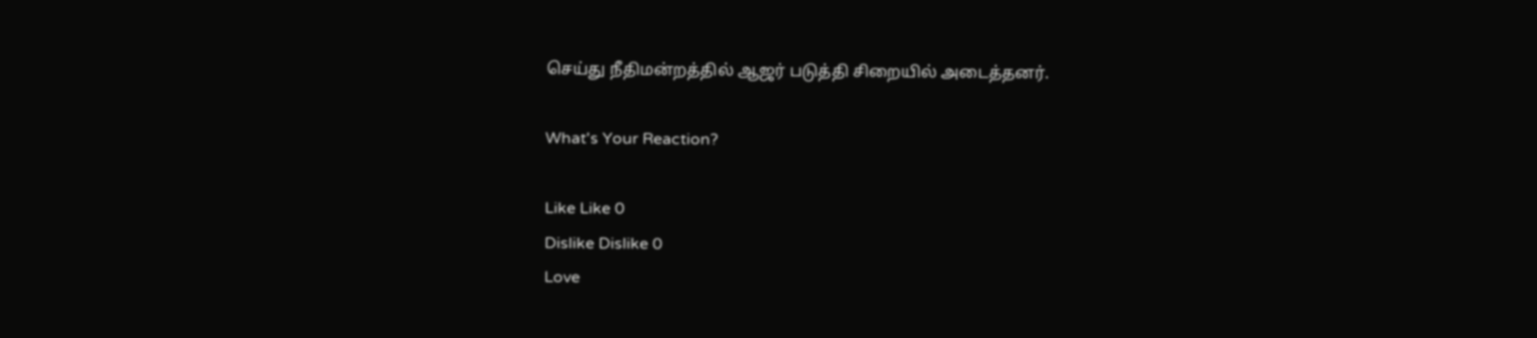செய்து நீதிமன்றத்தில் ஆஜர் படுத்தி சிறையில் அடைத்தனர்.

What's Your Reaction?

Like Like 0
Dislike Dislike 0
Love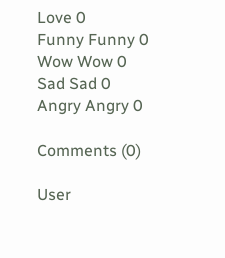Love 0
Funny Funny 0
Wow Wow 0
Sad Sad 0
Angry Angry 0

Comments (0)

User